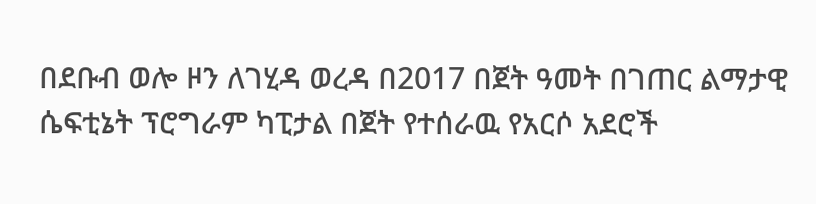በደቡብ ወሎ ዞን ለገሂዳ ወረዳ በ2017 በጀት ዓመት በገጠር ልማታዊ ሴፍቲኔት ፕሮግራም ካፒታል በጀት የተሰራዉ የአርሶ አደሮች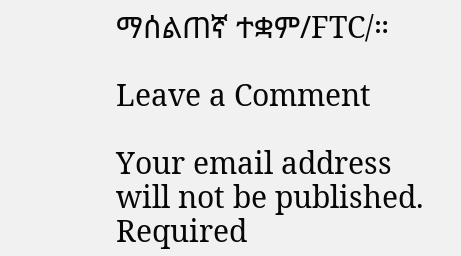ማሰልጠኛ ተቋም/FTC/።

Leave a Comment

Your email address will not be published. Required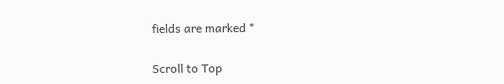fields are marked *

Scroll to Top